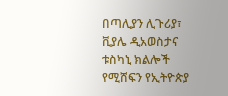በጣሊያን ሊጉሪያ፣ ቪያሌ ዲአወስታና ቱስካኒ ክልሎች የሚሸፍን የኢትዮጵያ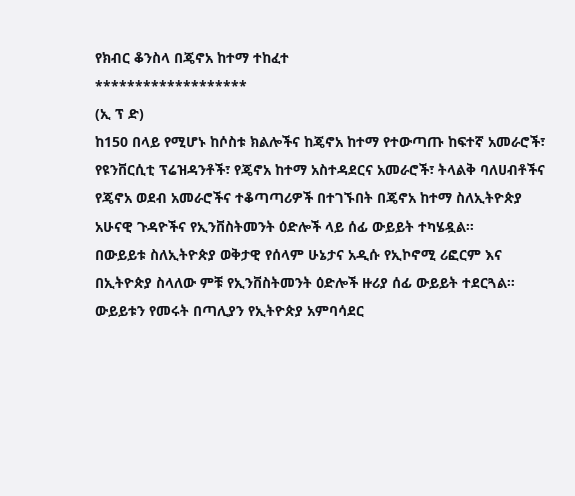የክብር ቆንስላ በጄኖአ ከተማ ተከፈተ
*******************
(ኢ ፕ ድ)
ከ150 በላይ የሚሆኑ ከሶስቱ ክልሎችና ከጄኖአ ከተማ የተውጣጡ ከፍተኛ አመራሮች፣ የዩንቨርሲቲ ፕሬዝዳንቶች፣ የጄኖአ ከተማ አስተዳደርና አመራሮች፣ ትላልቅ ባለሀብቶችና የጄኖአ ወደብ አመራሮችና ተቆጣጣሪዎች በተገኙበት በጄኖአ ከተማ ስለኢትዮጵያ አሁናዊ ጉዳዮችና የኢንቨስትመንት ዕድሎች ላይ ሰፊ ውይይት ተካሄዷል።
በውይይቱ ስለኢትዮጵያ ወቅታዊ የሰላም ሁኔታና አዲሱ የኢኮኖሚ ሪፎርም እና በኢትዮጵያ ስላለው ምቹ የኢንቨስትመንት ዕድሎች ዙሪያ ሰፊ ውይይት ተደርጓል።
ውይይቱን የመሩት በጣሊያን የኢትዮጵያ አምባሳደር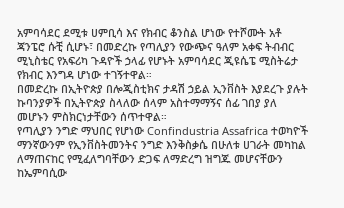አምባሳደር ደሚቱ ሀምቢሳ እና የክብር ቆንስል ሆነው የተሾሙት አቶ ጃንፔሮ ሱቺ ሲሆኑ፣ በመድረኩ የጣሊያን የውጭና ዓለም አቀፍ ትብብር ሚኒስቴር የአፍሪካ ጉዳዮች ኃላፊ የሆኑት አምባሳደር ጂዩሴፔ ሚስትሬታ የክብር እንግዳ ሆነው ተገኝተዋል።
በመድረኩ በኢትዮጵያ በሎጂስቲክና ታዳሽ ኃይል ኢንቨስት እያደረጉ ያሉት ኩባንያዎች በኢትዮጵያ ስላለው ሰላም አስተማማኝና ሰፊ ገበያ ያለ መሆኑን ምስክርነታቸውን ሰጥተዋል።
የጣሊያን ንግድ ማህበር የሆነው Confindustria Assafrica ተወካዮች ማንኛውንም የኢንቨስትመንትና ንግድ እንቅስቃሴ በሁለቱ ሀገራት መካከል ለማጠናከር የሚፈለግባቸውን ድጋፍ ለማድረግ ዝግጁ መሆናቸውን ከኤምባሲው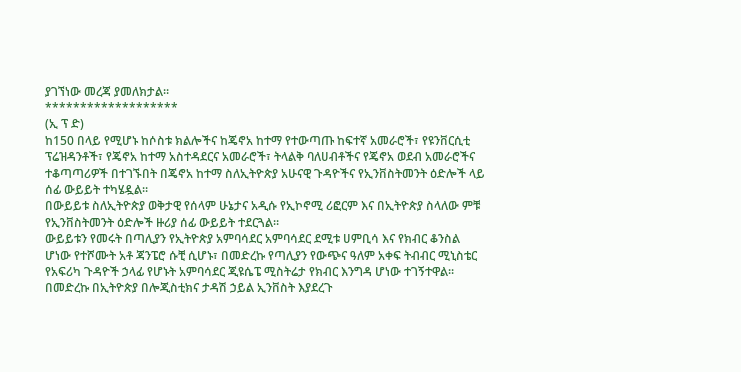ያገኘነው መረጃ ያመለክታል።
*******************
(ኢ ፕ ድ)
ከ150 በላይ የሚሆኑ ከሶስቱ ክልሎችና ከጄኖአ ከተማ የተውጣጡ ከፍተኛ አመራሮች፣ የዩንቨርሲቲ ፕሬዝዳንቶች፣ የጄኖአ ከተማ አስተዳደርና አመራሮች፣ ትላልቅ ባለሀብቶችና የጄኖአ ወደብ አመራሮችና ተቆጣጣሪዎች በተገኙበት በጄኖአ ከተማ ስለኢትዮጵያ አሁናዊ ጉዳዮችና የኢንቨስትመንት ዕድሎች ላይ ሰፊ ውይይት ተካሄዷል።
በውይይቱ ስለኢትዮጵያ ወቅታዊ የሰላም ሁኔታና አዲሱ የኢኮኖሚ ሪፎርም እና በኢትዮጵያ ስላለው ምቹ የኢንቨስትመንት ዕድሎች ዙሪያ ሰፊ ውይይት ተደርጓል።
ውይይቱን የመሩት በጣሊያን የኢትዮጵያ አምባሳደር አምባሳደር ደሚቱ ሀምቢሳ እና የክብር ቆንስል ሆነው የተሾሙት አቶ ጃንፔሮ ሱቺ ሲሆኑ፣ በመድረኩ የጣሊያን የውጭና ዓለም አቀፍ ትብብር ሚኒስቴር የአፍሪካ ጉዳዮች ኃላፊ የሆኑት አምባሳደር ጂዩሴፔ ሚስትሬታ የክብር እንግዳ ሆነው ተገኝተዋል።
በመድረኩ በኢትዮጵያ በሎጂስቲክና ታዳሽ ኃይል ኢንቨስት እያደረጉ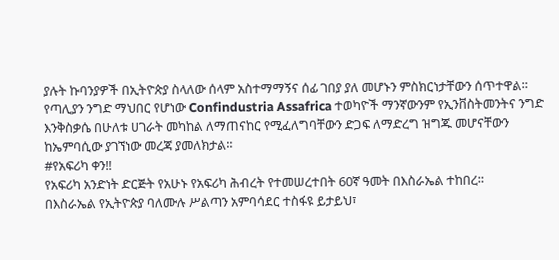ያሉት ኩባንያዎች በኢትዮጵያ ስላለው ሰላም አስተማማኝና ሰፊ ገበያ ያለ መሆኑን ምስክርነታቸውን ሰጥተዋል።
የጣሊያን ንግድ ማህበር የሆነው Confindustria Assafrica ተወካዮች ማንኛውንም የኢንቨስትመንትና ንግድ እንቅስቃሴ በሁለቱ ሀገራት መካከል ለማጠናከር የሚፈለግባቸውን ድጋፍ ለማድረግ ዝግጁ መሆናቸውን ከኤምባሲው ያገኘነው መረጃ ያመለክታል።
#የአፍሪካ ቀን‼
የአፍሪካ አንድነት ድርጅት የአሁኑ የአፍሪካ ሕብረት የተመሠረተበት 60ኛ ዓመት በእስራኤል ተከበረ።
በእስራኤል የኢትዮጵያ ባለሙሉ ሥልጣን አምባሳደር ተስፋዩ ይታይህ፣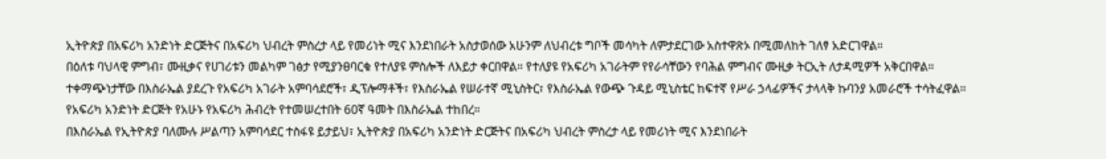ኢትዮጵያ በአፍሪካ አንድነት ድርጅትና በአፍሪካ ህብረት ምስረታ ላይ የመሪነት ሚና እንደነበራት አስታወሰው አሁንም ለህብረቱ ግቦች መሳካት ለምታደርገው አስተዋጽኦ በሚመለከት ገለፃ አድርገዋል።
በዕለቱ ባህላዊ ምግብ፣ ሙዚቃና የሀገሪቱን መልካም ገፅታ የሚያንፀባርቁ የተለያዩ ምስሎች ለእይታ ቀርበዋል። የተለያዩ የአፍሪካ አገራትም የየራሳቸውን የባሕል ምግብና ሙዚቃ ትርኢት ለታዳሚዎች አቅርበዋል።
ተቀማጭነታቸው በእስራኤል ያደረጉ የአፍሪካ አገራት አምባሳደሮች፣ ዲፕሎማቶች፣ የእስራኤል የሠራተኛ ሚኒስትር፣ የእስራኤል የውጭ ጉዳይ ሚኒስቴር ከፍተኛ የሥራ ኃላፊዎችና ታላላቅ ኩባንያ አመራሮች ተሳትፈዋል።
የአፍሪካ አንድነት ድርጅት የአሁኑ የአፍሪካ ሕብረት የተመሠረተበት 60ኛ ዓመት በእስራኤል ተከበረ።
በእስራኤል የኢትዮጵያ ባለሙሉ ሥልጣን አምባሳደር ተስፋዩ ይታይህ፣ ኢትዮጵያ በአፍሪካ አንድነት ድርጅትና በአፍሪካ ህብረት ምስረታ ላይ የመሪነት ሚና እንደነበራት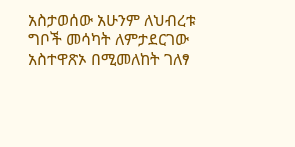አስታወሰው አሁንም ለህብረቱ ግቦች መሳካት ለምታደርገው አስተዋጽኦ በሚመለከት ገለፃ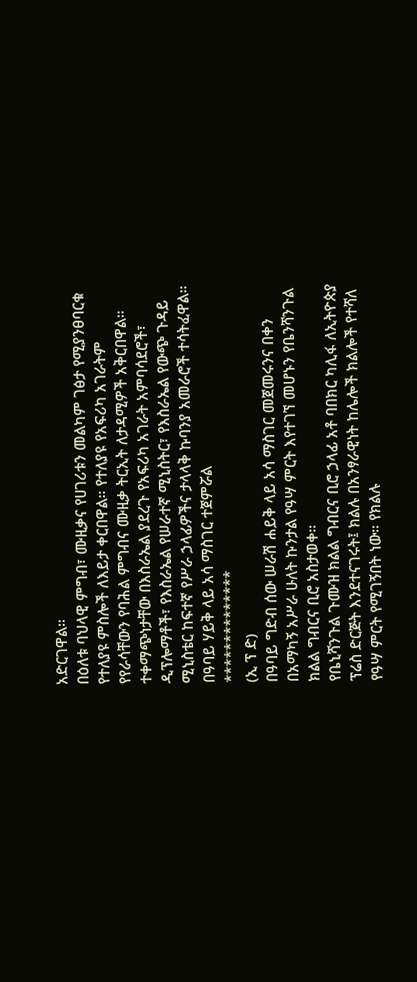አድርገዋል።
በዕለቱ ባህላዊ ምግብ፣ ሙዚቃና የሀገሪቱን መልካም ገፅታ የሚያንፀባርቁ የተለያዩ ምስሎች ለእይታ ቀርበዋል። የተለያዩ የአፍሪካ አገራትም የየራሳቸውን የባሕል ምግብና ሙዚቃ ትርኢት ለታዳሚዎች አቅርበዋል።
ተቀማጭነታቸው በእስራኤል ያደረጉ የአፍሪካ አገራት አምባሳደሮች፣ ዲፕሎማቶች፣ የእስራኤል የሠራተኛ ሚኒስትር፣ የእስራኤል የውጭ ጉዳይ ሚኒስቴር ከፍተኛ የሥራ ኃላፊዎችና ታላላቅ ኩባንያ አመራሮች ተሳትፈዋል።
በዓባይ ሃይቅ ላይ አሳ ማስገር ተጀምሯል
**************
(ኢ ፕ ድ)
በዓባይ ግድብ ሰው ሠራሽ ሐይቅ ላይ አሳ ማስገር መጀመሩንና በቀን በአማካኝ አሥራ ሁለት ኩንታል የዓሣ ምርት እየተገኘ መሆኑን የቤንሻንጉል ክልል ግብርና ቢሮ አስታወቀ።
የቤኒሻንጉል ጉሙዝ ክልል ግብርና ቢሮ ኃላፊ አቶ ባበክር ካሊፋ ለኢትዮጵያ ፕሬስ ድርጅት እንደተናገሩት፤ ክልሉ በአንፃራዊነት ከሌሎች ክልሎች የተሻለ የዓሣ ምርት የሚገኝበት ነው። የክልሉ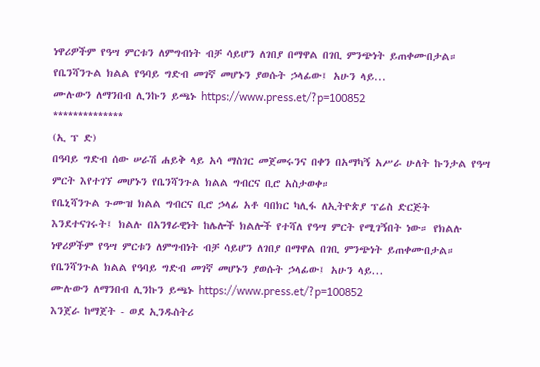ነዋሪዎችም የዓሣ ምርቱን ለምግብነት ብቻ ሳይሆን ለገበያ በማዋል በገቢ ምንጭነት ይጠቀሙበታል።
የቤንሻንጉል ክልል የዓባይ ግድብ መገኛ መሆኑን ያወሱት ኃላፊው፤ አሁን ላይ...
ሙሉውን ለማንበብ ሊንኩን ይጫኑ https://www.press.et/?p=100852
**************
(ኢ ፕ ድ)
በዓባይ ግድብ ሰው ሠራሽ ሐይቅ ላይ አሳ ማስገር መጀመሩንና በቀን በአማካኝ አሥራ ሁለት ኩንታል የዓሣ ምርት እየተገኘ መሆኑን የቤንሻንጉል ክልል ግብርና ቢሮ አስታወቀ።
የቤኒሻንጉል ጉሙዝ ክልል ግብርና ቢሮ ኃላፊ አቶ ባበክር ካሊፋ ለኢትዮጵያ ፕሬስ ድርጅት እንደተናገሩት፤ ክልሉ በአንፃራዊነት ከሌሎች ክልሎች የተሻለ የዓሣ ምርት የሚገኝበት ነው። የክልሉ ነዋሪዎችም የዓሣ ምርቱን ለምግብነት ብቻ ሳይሆን ለገበያ በማዋል በገቢ ምንጭነት ይጠቀሙበታል።
የቤንሻንጉል ክልል የዓባይ ግድብ መገኛ መሆኑን ያወሱት ኃላፊው፤ አሁን ላይ...
ሙሉውን ለማንበብ ሊንኩን ይጫኑ https://www.press.et/?p=100852
እንጀራ ከማጀት - ወደ ኢንዱስትሪ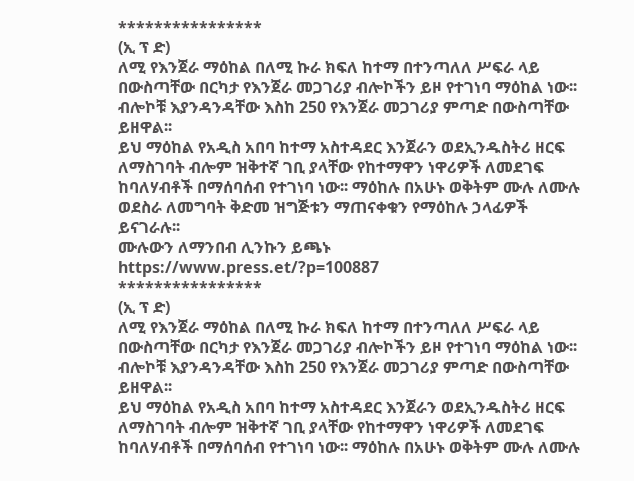****************
(ኢ ፕ ድ)
ለሚ የእንጀራ ማዕከል በለሚ ኩራ ክፍለ ከተማ በተንጣለለ ሥፍራ ላይ በውስጣቸው በርካታ የእንጀራ መጋገሪያ ብሎኮችን ይዞ የተገነባ ማዕከል ነው፡፡ ብሎኮቹ እያንዳንዳቸው እስከ 250 የእንጀራ መጋገሪያ ምጣድ በውስጣቸው ይዘዋል፡፡
ይህ ማዕከል የአዲስ አበባ ከተማ አስተዳደር እንጀራን ወደኢንዱስትሪ ዘርፍ ለማስገባት ብሎም ዝቅተኛ ገቢ ያላቸው የከተማዋን ነዋሪዎች ለመደገፍ ከባለሃብቶች በማሰባሰብ የተገነባ ነው፡፡ ማዕከሉ በአሁኑ ወቅትም ሙሉ ለሙሉ ወደስራ ለመግባት ቅድመ ዝግጅቱን ማጠናቀቁን የማዕከሉ ኃላፊዎች ይናገራሉ፡፡
ሙሉውን ለማንበብ ሊንኩን ይጫኑ https://www.press.et/?p=100887
****************
(ኢ ፕ ድ)
ለሚ የእንጀራ ማዕከል በለሚ ኩራ ክፍለ ከተማ በተንጣለለ ሥፍራ ላይ በውስጣቸው በርካታ የእንጀራ መጋገሪያ ብሎኮችን ይዞ የተገነባ ማዕከል ነው፡፡ ብሎኮቹ እያንዳንዳቸው እስከ 250 የእንጀራ መጋገሪያ ምጣድ በውስጣቸው ይዘዋል፡፡
ይህ ማዕከል የአዲስ አበባ ከተማ አስተዳደር እንጀራን ወደኢንዱስትሪ ዘርፍ ለማስገባት ብሎም ዝቅተኛ ገቢ ያላቸው የከተማዋን ነዋሪዎች ለመደገፍ ከባለሃብቶች በማሰባሰብ የተገነባ ነው፡፡ ማዕከሉ በአሁኑ ወቅትም ሙሉ ለሙሉ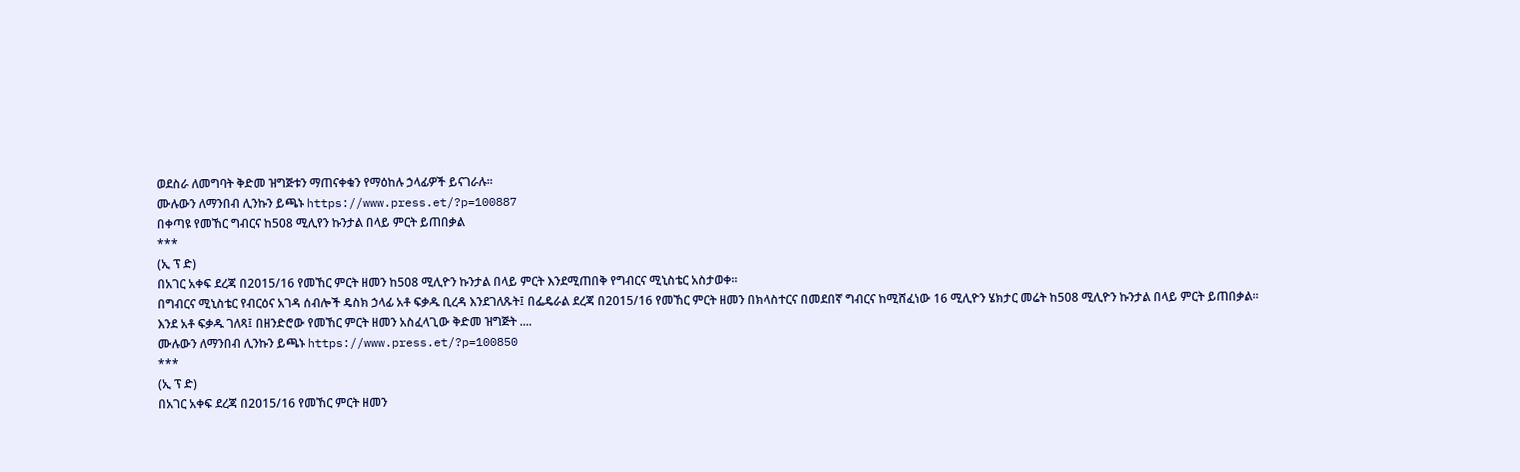ወደስራ ለመግባት ቅድመ ዝግጅቱን ማጠናቀቁን የማዕከሉ ኃላፊዎች ይናገራሉ፡፡
ሙሉውን ለማንበብ ሊንኩን ይጫኑ https://www.press.et/?p=100887
በቀጣዩ የመኸር ግብርና ከ508 ሚሊየን ኩንታል በላይ ምርት ይጠበቃል
***
(ኢ ፕ ድ)
በአገር አቀፍ ደረጃ በ2015/16 የመኸር ምርት ዘመን ከ508 ሚሊዮን ኩንታል በላይ ምርት እንደሚጠበቅ የግብርና ሚኒስቴር አስታወቀ፡፡
በግብርና ሚኒስቴር የብርዕና አገዳ ሰብሎች ዴስክ ኃላፊ አቶ ፍቃዱ ቢረዳ እንደገለጹት፤ በፌዴራል ደረጃ በ2015/16 የመኸር ምርት ዘመን በክላስተርና በመደበኛ ግብርና ከሚሸፈነው 16 ሚሊዮን ሄክታር መሬት ከ508 ሚሊዮን ኩንታል በላይ ምርት ይጠበቃል፡፡
እንደ አቶ ፍቃዱ ገለጻ፤ በዘንድሮው የመኸር ምርት ዘመን አስፈላጊው ቅድመ ዝግጅት ....
ሙሉውን ለማንበብ ሊንኩን ይጫኑ https://www.press.et/?p=100850
***
(ኢ ፕ ድ)
በአገር አቀፍ ደረጃ በ2015/16 የመኸር ምርት ዘመን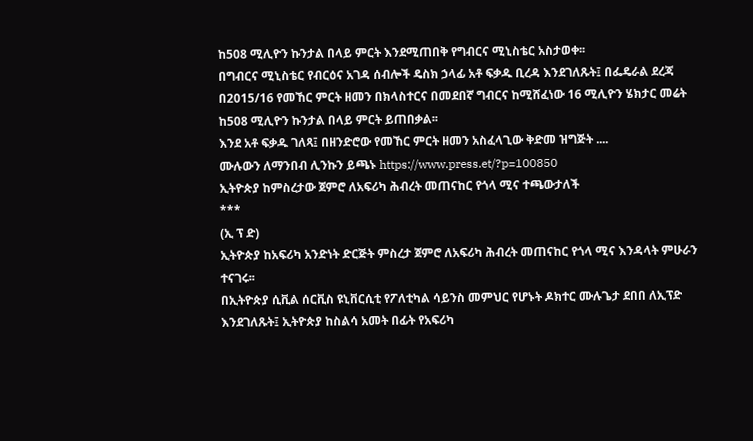ከ508 ሚሊዮን ኩንታል በላይ ምርት እንደሚጠበቅ የግብርና ሚኒስቴር አስታወቀ፡፡
በግብርና ሚኒስቴር የብርዕና አገዳ ሰብሎች ዴስክ ኃላፊ አቶ ፍቃዱ ቢረዳ እንደገለጹት፤ በፌዴራል ደረጃ በ2015/16 የመኸር ምርት ዘመን በክላስተርና በመደበኛ ግብርና ከሚሸፈነው 16 ሚሊዮን ሄክታር መሬት ከ508 ሚሊዮን ኩንታል በላይ ምርት ይጠበቃል፡፡
እንደ አቶ ፍቃዱ ገለጻ፤ በዘንድሮው የመኸር ምርት ዘመን አስፈላጊው ቅድመ ዝግጅት ....
ሙሉውን ለማንበብ ሊንኩን ይጫኑ https://www.press.et/?p=100850
ኢትዮጵያ ከምስረታው ጀምሮ ለአፍሪካ ሕብረት መጠናከር የጎላ ሚና ተጫውታለች
***
(ኢ ፕ ድ)
ኢትዮጵያ ከአፍሪካ አንድነት ድርጅት ምስረታ ጀምሮ ለአፍሪካ ሕብረት መጠናከር የጎላ ሚና እንዳላት ምሁራን ተናገሩ፡፡
በኢትዮጵያ ሲቪል ሰርቪስ ዩኒቨርሲቲ የፖለቲካል ሳይንስ መምህር የሆኑት ዶክተር ሙሉጌታ ደበበ ለኢፕድ እንደገለጹት፤ ኢትዮጵያ ከስልሳ አመት በፊት የአፍሪካ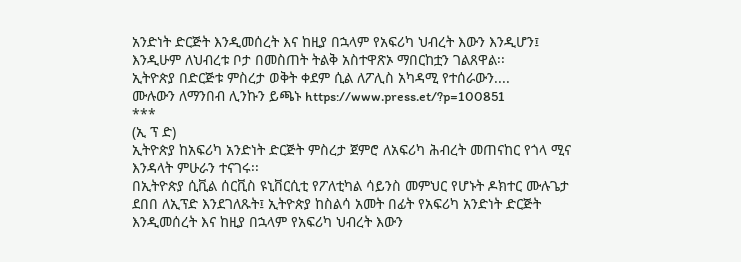አንድነት ድርጅት እንዲመሰረት እና ከዚያ በኋላም የአፍሪካ ህብረት እውን እንዲሆን፤ እንዲሁም ለህብረቱ ቦታ በመስጠት ትልቅ አስተዋጽኦ ማበርከቷን ገልጸዋል፡፡
ኢትዮጵያ በድርጅቱ ምስረታ ወቅት ቀደም ሲል ለፖሊስ አካዳሚ የተሰራውን....
ሙሉውን ለማንበብ ሊንኩን ይጫኑ https://www.press.et/?p=100851
***
(ኢ ፕ ድ)
ኢትዮጵያ ከአፍሪካ አንድነት ድርጅት ምስረታ ጀምሮ ለአፍሪካ ሕብረት መጠናከር የጎላ ሚና እንዳላት ምሁራን ተናገሩ፡፡
በኢትዮጵያ ሲቪል ሰርቪስ ዩኒቨርሲቲ የፖለቲካል ሳይንስ መምህር የሆኑት ዶክተር ሙሉጌታ ደበበ ለኢፕድ እንደገለጹት፤ ኢትዮጵያ ከስልሳ አመት በፊት የአፍሪካ አንድነት ድርጅት እንዲመሰረት እና ከዚያ በኋላም የአፍሪካ ህብረት እውን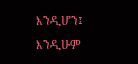እንዲሆን፤ እንዲሁም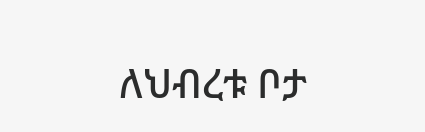ለህብረቱ ቦታ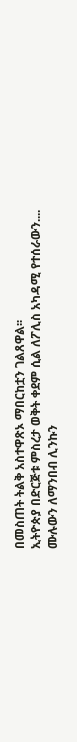በመስጠት ትልቅ አስተዋጽኦ ማበርከቷን ገልጸዋል፡፡
ኢትዮጵያ በድርጅቱ ምስረታ ወቅት ቀደም ሲል ለፖሊስ አካዳሚ የተሰራውን....
ሙሉውን ለማንበብ ሊንኩን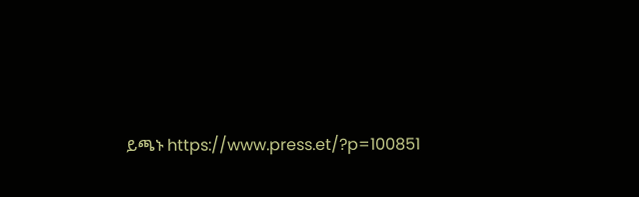ይጫኑ https://www.press.et/?p=100851